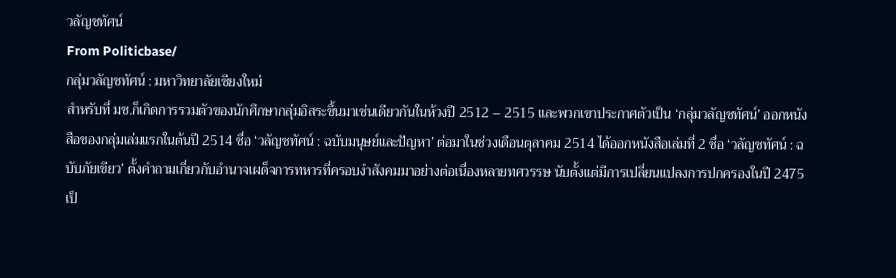วลัญชทัศน์
From Politicbase/
กลุ่มวลัญชทัศน์ : มหาวิทยาลัยเชียงใหม่
สำหรับที่ มช.ก็เกิดการรวมตัวของนักศึกษากลุ่มอิสระขึ้นมาเช่นเดียวกันในห้วงปี 2512 – 2515 และพวกเขาประกาศตัวเป็น ‘กลุ่มวลัญชทัศน์’ ออกหนังสือของกลุ่มเล่มแรกในต้นปี 2514 ชื่อ ‘วลัญชทัศน์ : ฉบับมนุษย์และปัญหา’ ต่อมาในช่วงเดือนตุลาคม 2514 ได้ออกหนังสือเล่มที่ 2 ชื่อ ‘วลัญชทัศน์ : ฉบับภัยเขียว’ ตั้งคำถามเกี่ยวกับอำนาจเผด็จการทหารที่ครอบงำสังคมมาอย่างต่อเนื่องหลายทศวรรษ นับตั้งแต่มีการเปลี่ยนแปลงการปกครองในปี 2475 เป็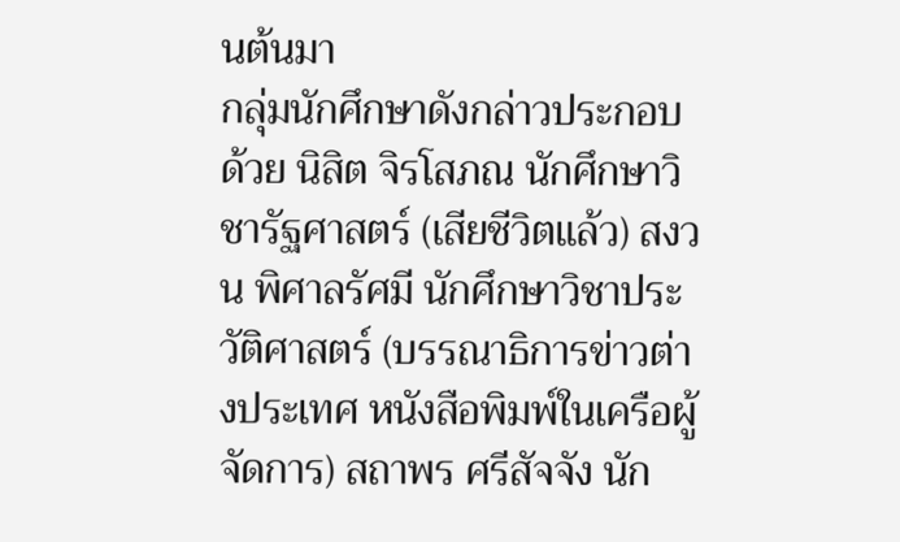นต้นมา
กลุ่มนักศึกษาดังกล่าวประกอบด้วย นิสิต จิรโสภณ นักศึกษาวิชารัฐศาสตร์ (เสียชีวิตแล้ว) สงวน พิศาลรัศมี นักศึกษาวิชาประวัติศาสตร์ (บรรณาธิการข่าวต่างประเทศ หนังสือพิมพ์ในเครือผู้จัดการ) สถาพร ศรีสัจจัง นัก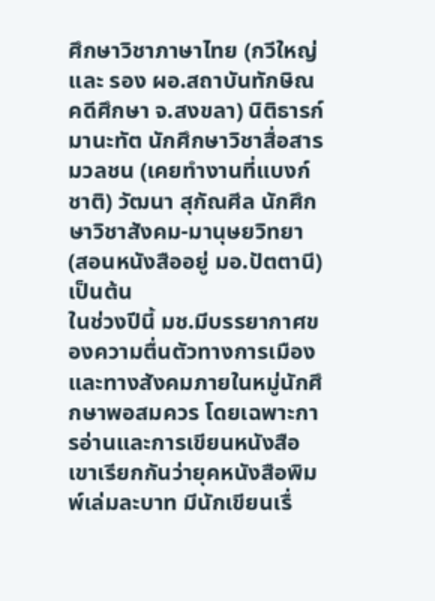ศึกษาวิชาภาษาไทย (กวีใหญ่และ รอง ผอ.สถาบันทักษิณคดีศึกษา จ.สงขลา) นิติธารก์ มานะทัต นักศึกษาวิชาสื่อสารมวลชน (เคยทำงานที่แบงก์ชาติ) วัฒนา สุกัณศีล นักศึกษาวิชาสังคม-มานุษยวิทยา (สอนหนังสืออยู่ มอ.ปัตตานี) เป็นต้น
ในช่วงปีนี้ มช.มีบรรยากาศของความตื่นตัวทางการเมืองและทางสังคมภายในหมู่นักศึกษาพอสมควร โดยเฉพาะการอ่านและการเขียนหนังสือ เขาเรียกกันว่ายุคหนังสือพิมพ์เล่มละบาท มีนักเขียนเรื่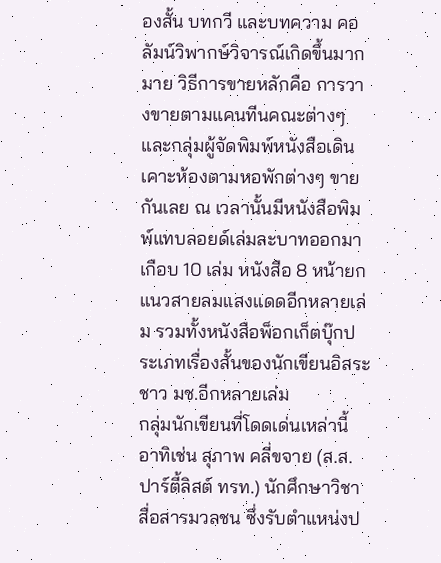องสั้น บทกวี และบทความ คอลัมน์วิพากษ์วิจารณ์เกิดขึ้นมากมาย วิธีการขายหลักคือ การวางขายตามแคนทีนคณะต่างๆ และกลุ่มผู้จัดพิมพ์หนังสือเดินเคาะห้องตามหอพักต่างๆ ขายกันเลย ณ เวลานั้นมีหนังสือพิมพ์แทบลอยด์เล่มละบาทออกมาเกือบ 10 เล่ม หนังสือ 8 หน้ายกแนวสายลมแสงแดดอีกหลายเล่ม รวมทั้งหนังสือพ็อกเก็ตบุ๊กประเภทเรื่องสั้นของนักเขียนอิสระชาว มช.อีกหลายเล่ม
กลุ่มนักเขียนที่โดดเด่นเหล่านี้ อาทิเช่น สุภาพ คลี่ขจาย (ส.ส.ปาร์ตี้ลิสต์ ทรท.) นักศึกษาวิชาสื่อสารมวลชน ซึ่งรับตำแหน่งป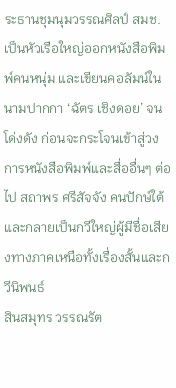ระธานชุมนุมวรรณศิลป์ สมช.เป็นหัวเรือใหญ่ออกหนังสือพิมพ์คนหนุ่ม และเขียนคอลัมน์ในนามปากกา ‘ฉัตร เชิงดอย’ จนโด่งดัง ก่อนจะกระโจนเข้าสู่วงการหนังสือพิมพ์และสื่ออื่นๆ ต่อไป สถาพร ศรีสัจจัง คนปักษ์ใต้และกลายเป็นกวีใหญ่ผู้มีชื่อเสียงทางภาคเหนือทั้งเรื่องสั้นและกวีนิพนธ์
สินสมุทร วรรณรัต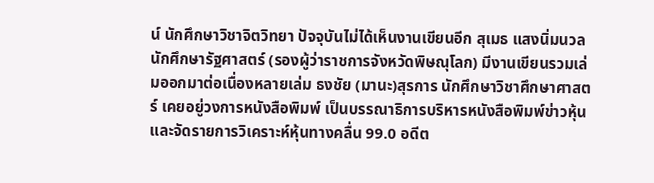น์ นักศึกษาวิชาจิตวิทยา ปัจจุบันไม่ได้เห็นงานเขียนอีก สุเมธ แสงนิ่มนวล นักศึกษารัฐศาสตร์ (รองผู้ว่าราชการจังหวัดพิษณุโลก) มีงานเขียนรวมเล่มออกมาต่อเนื่องหลายเล่ม ธงชัย (มานะ)สุรการ นักศึกษาวิชาศึกษาศาสตร์ เคยอยู่วงการหนังสือพิมพ์ เป็นบรรณาธิการบริหารหนังสือพิมพ์ข่าวหุ้นและจัดรายการวิเคราะห์หุ้นทางคลื่น 99.0 อดีต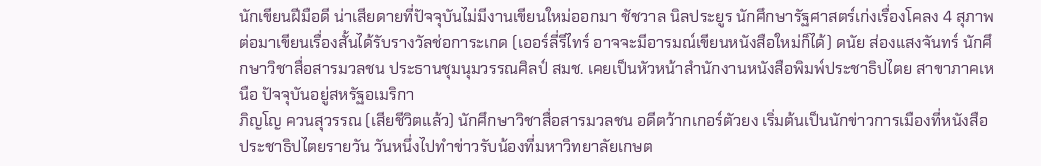นักเขียนฝีมือดี น่าเสียดายที่ปัจจุบันไม่มีงานเขียนใหม่ออกมา ชัชวาล นิลประยูร นักศึกษารัฐศาสตร์เก่งเรื่องโคลง 4 สุภาพ ต่อมาเขียนเรื่องสั้นได้รับรางวัลช่อการะเกด (เออร์ลี่รีไทร์ อาจจะมีอารมณ์เขียนหนังสือใหม่ก็ได้) ดนัย ส่องแสงจันทร์ นักศึกษาวิชาสื่อสารมวลชน ประธานชุมนุมวรรณศิลป์ สมช. เคยเป็นหัวหน้าสำนักงานหนังสือพิมพ์ประชาธิปไตย สาขาภาคเหนือ ปัจจุบันอยู่สหรัฐอเมริกา
ภิญโญ ควนสุวรรณ (เสียชีวิตแล้ว) นักศึกษาวิชาสื่อสารมวลชน อดีตว้ากเกอร์ตัวยง เริ่มต้นเป็นนักข่าวการเมืองที่หนังสือประชาธิปไตยรายวัน วันหนึ่งไปทำข่าวรับน้องที่มหาวิทยาลัยเกษต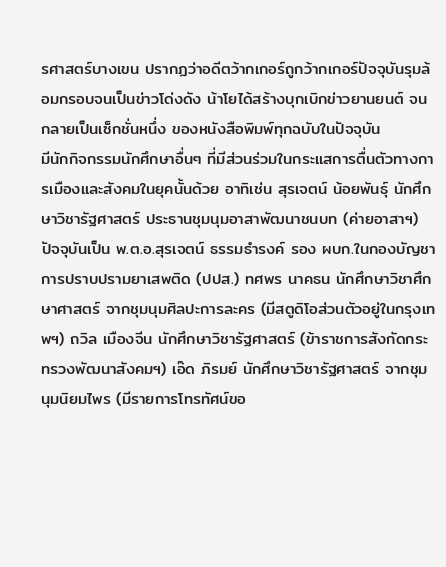รศาสตร์บางเขน ปรากฏว่าอดีตว้ากเกอร์ถูกว้ากเกอร์ปัจจุบันรุมล้อมกรอบจนเป็นข่าวโด่งดัง น้าโยได้สร้างบุกเบิกข่าวยานยนต์ จนกลายเป็นเซ็กชั่นหนึ่ง ของหนังสือพิมพ์ทุกฉบับในปัจจุบัน
มีนักกิจกรรมนักศึกษาอื่นๆ ที่มีส่วนร่วมในกระแสการตื่นตัวทางการเมืองและสังคมในยุคนั้นด้วย อาทิเช่น สุรเจตน์ น้อยพันธุ์ นักศึกษาวิชารัฐศาสตร์ ประธานชุมนุมอาสาพัฒนาชนบท (ค่ายอาสาฯ) ปัจจุบันเป็น พ.ต.อ.สุรเจตน์ ธรรมธำรงค์ รอง ผบก.ในกองบัญชาการปราบปรามยาเสพติด (ปปส.) ทศพร นาคธน นักศึกษาวิชาศึกษาศาสตร์ จากชุมนุมศิลปะการละคร (มีสตูดิโอส่วนตัวอยู่ในกรุงเทพฯ) ถวิล เมืองจีน นักศึกษาวิชารัฐศาสตร์ (ข้าราชการสังกัดกระทรวงพัฒนาสังคมฯ) เอ๊ด ภิรมย์ นักศึกษาวิชารัฐศาสตร์ จากชุมนุมนิยมไพร (มีรายการโทรทัศน์ขอ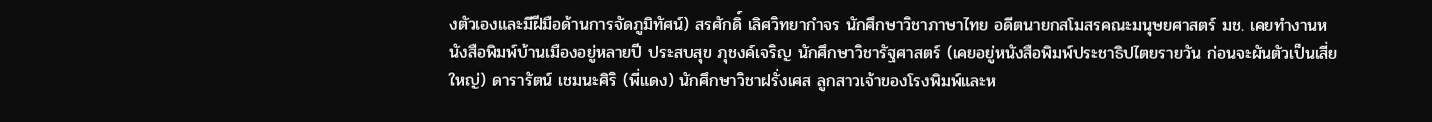งตัวเองและมีฝีมือด้านการจัดภูมิทัศน์) สรศักดิ์ เลิศวิทยากำจร นักศึกษาวิชาภาษาไทย อดีตนายกสโมสรคณะมนุษยศาสตร์ มช. เคยทำงานหนังสือพิมพ์บ้านเมืองอยู่หลายปี ประสบสุข ภุชงค์เจริญ นักศึกษาวิชารัฐศาสตร์ (เคยอยู่หนังสือพิมพ์ประชาธิปไตยรายวัน ก่อนจะผันตัวเป็นเสี่ยใหญ่) ดารารัตน์ เชมนะศิริ (พี่แดง) นักศึกษาวิชาฝรั่งเศส ลูกสาวเจ้าของโรงพิมพ์และห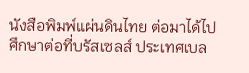นังสือพิมพ์แผ่นดินไทย ต่อมาได้ไปศึกษาต่อที่บรัสเซลส์ ประเทศเบล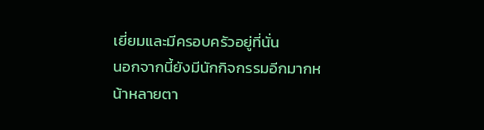เยี่ยมและมีครอบครัวอยู่ที่นั่น
นอกจากนี้ยังมีนักกิจกรรมอีกมากหน้าหลายตา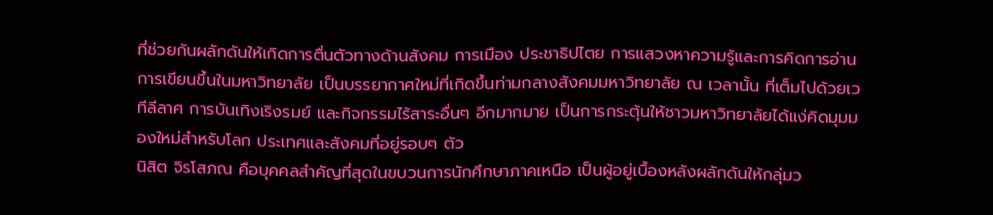ที่ช่วยกันผลักดันให้เกิดการตื่นตัวทางด้านสังคม การเมือง ประชาธิปไตย การแสวงหาความรู้และการคิดการอ่าน การเขียนขึ้นในมหาวิทยาลัย เป็นบรรยากาศใหม่ที่เกิดขึ้นท่ามกลางสังคมมหาวิทยาลัย ณ เวลานั้น ที่เต็มไปด้วยเวทีลีลาศ การบันเทิงเริงรมย์ และกิจกรรมไร้สาระอื่นๆ อีกมากมาย เป็นการกระตุ้นให้ชาวมหาวิทยาลัยได้แง่คิดมุมมองใหม่สำหรับโลก ประเทศและสังคมที่อยู่รอบๆ ตัว
นิสิต จิรโสภณ คือบุคคลสำคัญที่สุดในขบวนการนักศึกษาภาคเหนือ เป็นผู้อยู่เบื้องหลังผลักดันให้กลุ่มว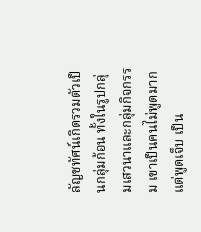ลัญชทัศน์เกิดรวมตัวเป็นกลุ่มก้อน ทั้งในรูปกลุ่มเสวนาและกลุ่มกิจกรรม เขาเป็นคนไม่พูดมาก แต่พูดเจ็บ เป็น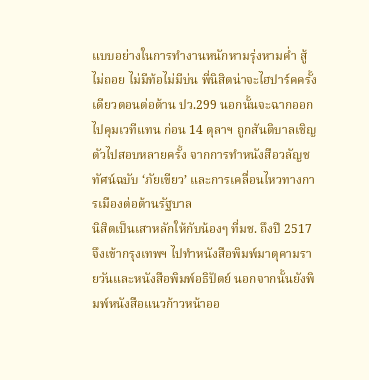แบบอย่างในการทำงานหนักหามรุ่งหามค่ำ สู้ไม่ถอย ไม่มีท้อไม่มีบ่น พี่นิสิตน่าจะไฮปาร์คครั้งเดียวตอนต่อต้าน ปว.299 นอกนั้นจะฉากออกไปคุมเวทีแทน ก่อน 14 ตุลาฯ ถูกสันติบาลเชิญตัวไปสอบหลายครั้ง จากการทำหนังสือวลัญชทัศน์ฉบับ ‘ภัยเขียว’ และการเคลื่อนไหวทางการเมืองต่อต้านรัฐบาล
นิสิตเป็นเสาหลักให้กับน้องๆ ที่มช. ถึงปี 2517 จึงเข้ากรุงเทพฯ ไปทำหนังสือพิมพ์มาตุคามรายวันและหนังสือพิมพ์อธิปัตย์ นอกจากนั้นยังพิมพ์หนังสือแนวก้าวหน้าออ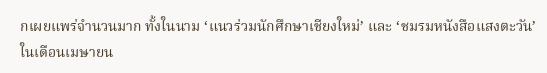กเผยแพร่จำนวนมาก ทั้งในนาม ‘แนวร่วมนักศึกษาเชียงใหม่’ และ ‘ชมรมหนังสือแสงตะวัน’
ในเดือนเมษายน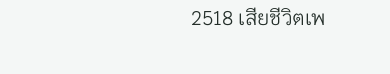2518 เสียชีวิตเพ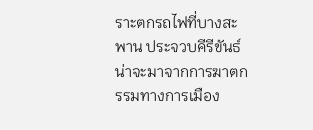ราะตกรถไฟที่บางสะพาน ประจวบคีรีขันธ์ น่าจะมาจากการฆาตกรรมทางการเมือง